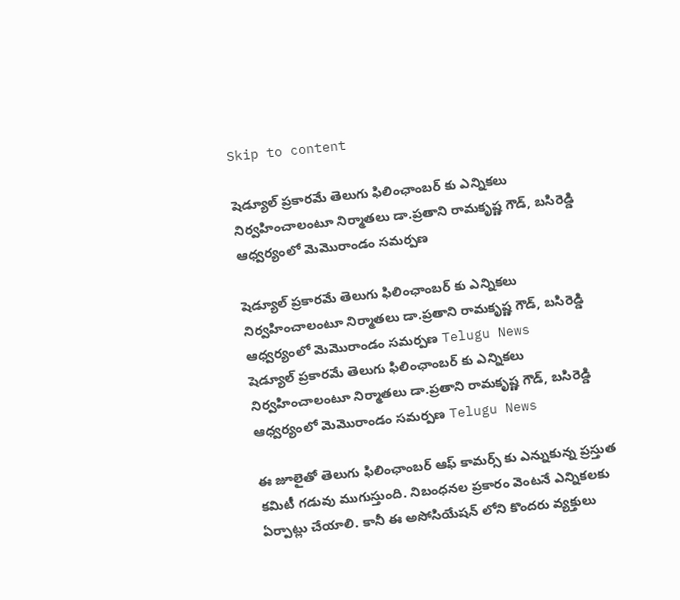Skip to content

షెడ్యూల్ ప్రకారమే తెలుగు ఫిలింఛాంబర్ కు ఎన్నికలు నిర్వహించాలంటూ నిర్మాతలు డా.ప్రతాని రామకృష్ణ గౌడ్, బసిరెడ్డి ఆధ్వర్యంలో మెమొరాండం సమర్పణ

షెడ్యూల్ ప్రకారమే తెలుగు ఫిలింఛాంబర్ కు ఎన్నికలు నిర్వహించాలంటూ నిర్మాతలు డా.ప్రతాని రామకృష్ణ గౌడ్, బసిరెడ్డి ఆధ్వర్యంలో మెమొరాండం సమర్పణ Telugu News
షెడ్యూల్ ప్రకారమే తెలుగు ఫిలింఛాంబర్ కు ఎన్నికలు నిర్వహించాలంటూ నిర్మాతలు డా.ప్రతాని రామకృష్ణ గౌడ్, బసిరెడ్డి ఆధ్వర్యంలో మెమొరాండం సమర్పణ Telugu News

ఈ జూలైతో తెలుగు ఫిలింఛాంబర్ ఆఫ్ కామర్స్ కు ఎన్నుకున్న ప్రస్తుత కమిటీ గడువు ముగుస్తుంది. నిబంధనల ప్రకారం వెంటనే ఎన్నికలకు ఏర్పాట్లు చేయాలి. కానీ ఈ అసోసియేషన్ లోని కొందరు వ్యక్తులు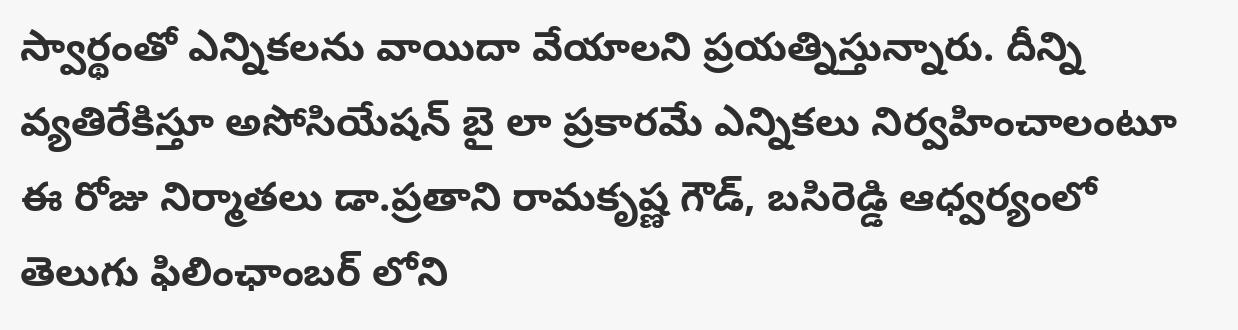స్వార్థంతో ఎన్నికలను వాయిదా వేయాలని ప్రయత్నిస్తున్నారు. దీన్ని వ్యతిరేకిస్తూ అసోసియేషన్ బై లా ప్రకారమే ఎన్నికలు నిర్వహించాలంటూ ఈ రోజు నిర్మాతలు డా.ప్రతాని రామకృష్ణ గౌడ్, బసిరెడ్డి ఆధ్వర్యంలో తెలుగు ఫిలింఛాంబర్ లోని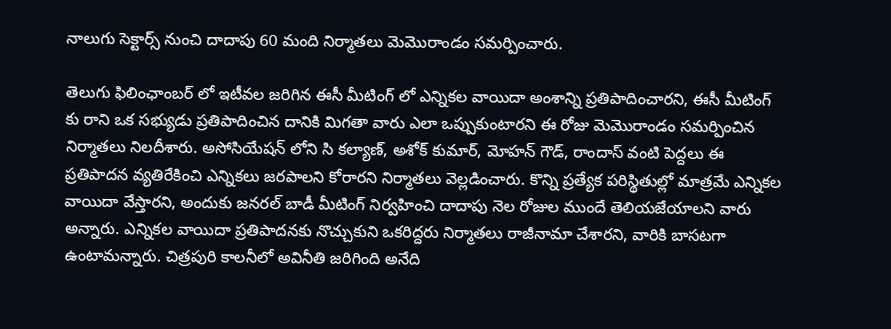నాలుగు సెక్టార్స్ నుంచి దాదాపు 60 మంది నిర్మాతలు మెమొరాండం సమర్పించారు.

తెలుగు ఫిలింఛాంబర్ లో ఇటీవల జరిగిన ఈసీ మీటింగ్ లో ఎన్నికల వాయిదా అంశాన్ని ప్రతిపాదించారని, ఈసీ మీటింగ్ కు రాని ఒక సభ్యుడు ప్రతిపాదించిన దానికి మిగతా వారు ఎలా ఒప్పుకుంటారని ఈ రోజు మెమొరాండం సమర్పించిన నిర్మాతలు నిలదీశారు. అసోసియేషన్ లోని సి కల్యాణ్, అశోక్ కుమార్, మోహన్ గౌడ్, రాందాస్ వంటి పెద్దలు ఈ ప్రతిపాదన వ్యతిరేకించి ఎన్నికలు జరపాలని కోరారని నిర్మాతలు వెల్లడించారు. కొన్ని ప్రత్యేక పరిస్థితుల్లో మాత్రమే ఎన్నికల వాయిదా వేస్తారని, అందుకు జనరల్ బాడీ మీటింగ్ నిర్వహించి దాదాపు నెల రోజుల ముందే తెలియజేయాలని వారు అన్నారు. ఎన్నికల వాయిదా ప్రతిపాదనకు నొచ్చుకుని ఒకరిద్దరు నిర్మాతలు రాజీనామా చేశారని, వారికి బాసటగా ఉంటామన్నారు. చిత్రపురి కాలనీలో అవినీతి జరిగింది అనేది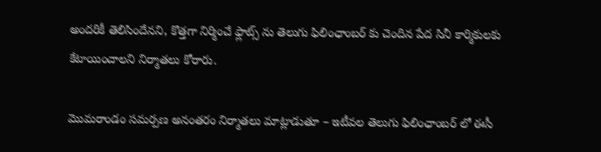అందరికీ తెలిసిందేనని, కొత్తగా నిర్మించే ఫ్లాట్స్ ను తెలుగు ఫిలింఛాంబర్ కు చెందిన పేద సినీ కార్మికులకు కేటాయించాలని నిర్మాతలు కోరారు.

మొమరాండం సమర్పణ అనంతరం నిర్మాతలు మాట్లాడుతూ – ఇటీవల తెలుగు ఫిలింఛాంబర్ లో ఈసీ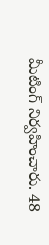మీటింగ్ నిర్వహించారు. 48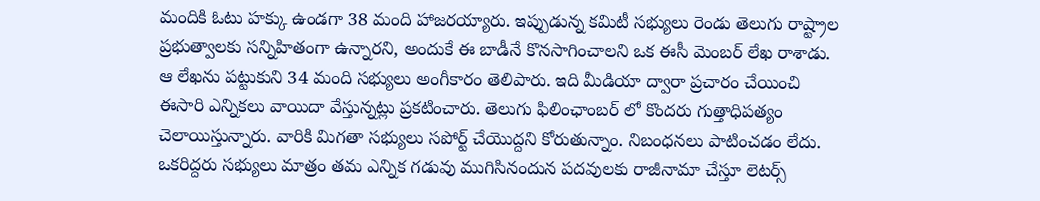మందికి ఓటు హక్కు ఉండగా 38 మంది హాజరయ్యారు. ఇప్పుడున్న కమిటీ సభ్యులు రెండు తెలుగు రాష్ట్రాల ప్రభుత్వాలకు సన్నిహితంగా ఉన్నారని, అందుకే ఈ బాడీనే కొనసాగించాలని ఒక ఈసీ మెంబర్ లేఖ రాశాడు. ఆ లేఖను పట్టుకుని 34 మంది సభ్యులు అంగీకారం తెలిపారు. ఇది మీడియా ద్వారా ప్రచారం చేయించి ఈసారి ఎన్నికలు వాయిదా వేస్తున్నట్లు ప్రకటించారు. తెలుగు ఫిలింఛాంబర్ లో కొందరు గుత్తాధిపత్యం చెలాయిస్తున్నారు. వారికి మిగతా సభ్యులు సపోర్ట్ చేయొద్దని కోరుతున్నాం. నిబంధనలు పాటించడం లేదు. ఒకరిద్దరు సభ్యులు మాత్రం తమ ఎన్నిక గడువు ముగిసినందున పదవులకు రాజీనామా చేస్తూ లెటర్స్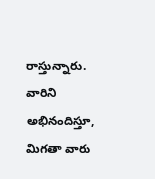రాస్తున్నారు. వారిని అభినందిస్తూ, మిగతా వారు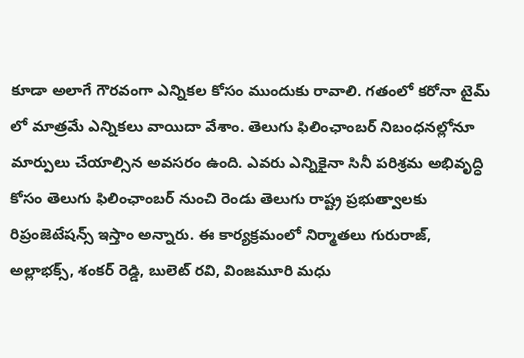కూడా అలాగే గౌరవంగా ఎన్నికల కోసం ముందుకు రావాలి. గతంలో కరోనా టైమ్ లో మాత్రమే ఎన్నికలు వాయిదా వేశాం. తెలుగు ఫిలింఛాంబర్ నిబంధనల్లోనూ మార్పులు చేయాల్సిన అవసరం ఉంది. ఎవరు ఎన్నికైనా సినీ పరిశ్రమ అభివృద్ధి కోసం తెలుగు ఫిలింఛాంబర్ నుంచి రెండు తెలుగు రాష్ట్ర ప్రభుత్వాలకు రిప్రంజెటేషన్స్ ఇస్తాం అన్నారు. ఈ కార్యక్రమంలో నిర్మాతలు గురురాజ్, అల్లాభక్స్, శంకర్ రెడ్డి, బులెట్ రవి, వింజమూరి మధు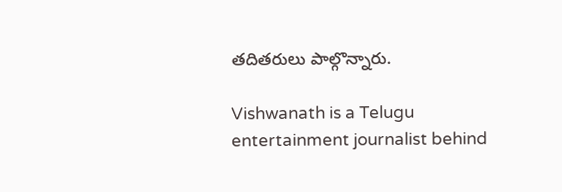తదితరులు పాల్గొన్నారు.

Vishwanath is a Telugu entertainment journalist behind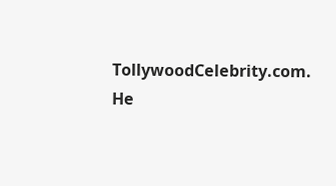TollywoodCelebrity.com. He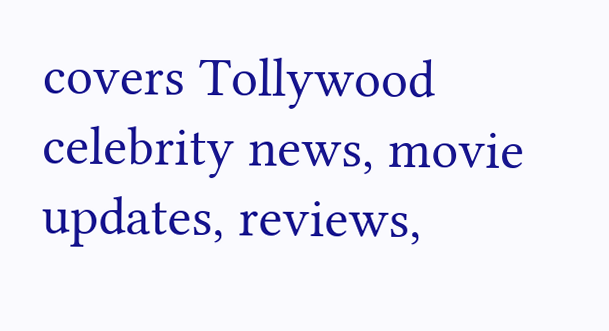covers Tollywood celebrity news, movie updates, reviews,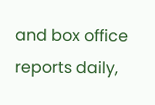and box office reports daily,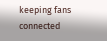keeping fans connected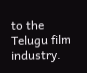to the Telugu film industry.